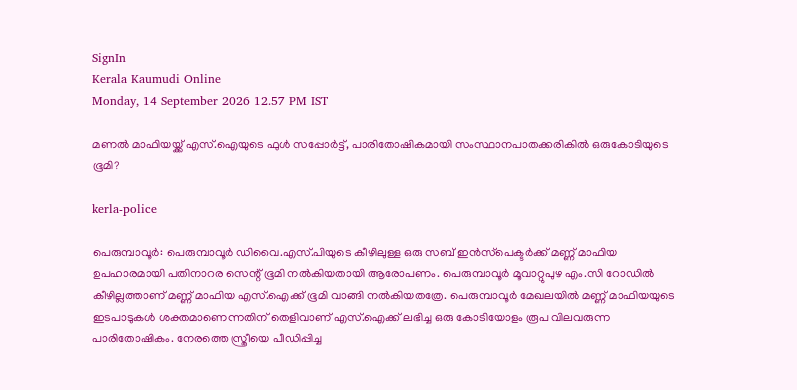SignIn
Kerala Kaumudi Online
Monday, 14 September 2026 12.57 PM IST

മണൽ മാഫിയയ്ക്ക് എസ്.ഐയുടെ ഫുൾ സപ്പോർട്ട്, പാരിതോഷികമായി സംസ്ഥാനപാതക്കരികിൽ ഒരുകോടിയുടെ ഭൂമി?

kerla-police

പെരുമ്പാവൂർ: പെരുമ്പാവൂർ ഡിവൈ.എസ്.പിയുടെ കീഴിലുള്ള ഒരു സബ് ഇൻസ്‌പെക്ടർക്ക് മണ്ണ് മാഫിയ ഉപഹാരമായി പതിനാറര സെന്റ് ഭൂമി നൽകിയതായി ആരോപണം. പെരുമ്പാവൂർ മൂവാറ്റുപുഴ എം.സി റോഡിൽ കീഴില്ലത്താണ് മണ്ണ് മാഫിയ എസ്.ഐക്ക് ഭൂമി വാങ്ങി നൽകിയതത്രേ. പെരുമ്പാവൂർ മേഖലയിൽ മണ്ണ് മാഫിയയുടെ ഇടപാടുകൾ ശക്തമാണെന്നതിന് തെളിവാണ് എസ്.ഐക്ക് ലഭിച്ച ഒരു കോടിയോളം രൂപ വിലവരുന്ന പാരിതോഷികം. നേരത്തെ സ്ത്രീയെ പീഡിപ്പിച്ച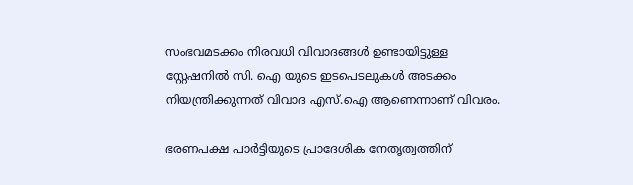സംഭവമടക്കം നിരവധി വിവാദങ്ങൾ ഉണ്ടായിട്ടുള്ള സ്റ്റേഷനിൽ സി. ഐ യുടെ ഇടപെടലുകൾ അടക്കം നിയന്ത്രിക്കുന്നത് വിവാദ എസ്.ഐ ആണെന്നാണ് വിവരം.

ഭരണപക്ഷ പാർട്ടിയുടെ പ്രാദേശിക നേതൃത്വത്തിന്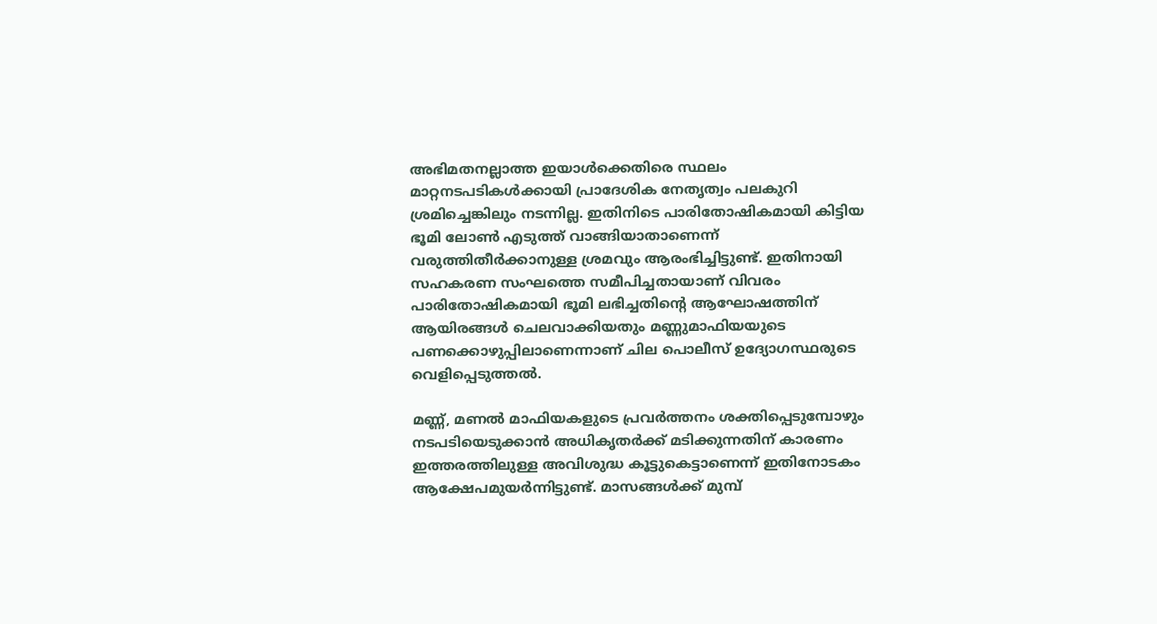അഭിമതനല്ലാത്ത ഇയാൾക്കെതിരെ സ്ഥലം മാറ്റനടപടികൾക്കായി പ്രാദേശിക നേതൃത്വം പലകുറി ശ്രമിച്ചെങ്കിലും നടന്നില്ല. ഇതിനിടെ പാരിതോഷികമായി കിട്ടിയ ഭൂമി ലോൺ എടുത്ത് വാങ്ങിയാതാണെന്ന് വരുത്തിതീർക്കാനുള്ള ശ്രമവും ആരംഭിച്ചിട്ടുണ്ട്. ഇതിനായി സഹകരണ സംഘത്തെ സമീപിച്ചതായാണ് വിവരം പാരിതോഷികമായി ഭൂമി ലഭിച്ചതിന്റെ ആഘോഷത്തിന് ആയിരങ്ങൾ ചെലവാക്കിയതും മണ്ണുമാഫിയയുടെ പണക്കൊഴുപ്പിലാണെന്നാണ് ചില പൊലീസ് ഉദ്യോഗസ്ഥരുടെ വെളിപ്പെടുത്തൽ.

മണ്ണ്, മണൽ മാഫിയകളുടെ പ്രവർത്തനം ശക്തിപ്പെടുമ്പോഴും നടപടിയെടുക്കാൻ അധികൃതർക്ക് മടിക്കുന്നതിന് കാരണം ഇത്തരത്തിലുള്ള അവിശുദ്ധ കൂട്ടുകെട്ടാണെന്ന് ഇതിനോടകം ആക്ഷേപമുയർന്നിട്ടുണ്ട്. മാസങ്ങൾക്ക് മുമ്പ്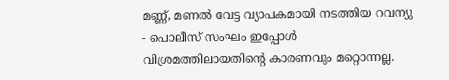മണ്ണ്, മണൽ വേട്ട വ്യാപകമായി നടത്തിയ റവന്യു - പൊലീസ് സംഘം ഇപ്പോൾ വിശ്രമത്തിലായതിന്റെ കാരണവും മറ്റൊന്നല്ല.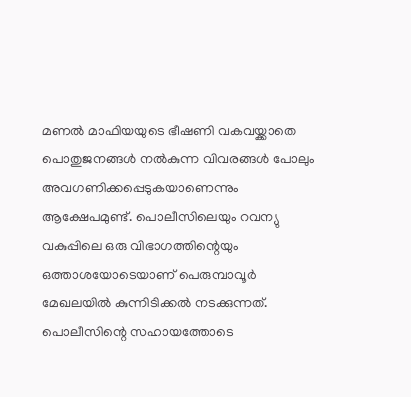മണൽ മാഫിയയുടെ ഭീഷണി വകവയ്ക്കാതെ പൊതുജനങ്ങൾ നൽകുന്ന വിവരങ്ങൾ പോലും അവഗണിക്കപ്പെടുകയാണെന്നും ആക്ഷേപമുണ്ട്. പൊലീസിലെയും റവന്യു വകുപ്പിലെ ഒരു വിഭാഗത്തിന്റെയും ഒത്താശയോടെയാണ് പെരുമ്പാവൂർ മേഖലയിൽ കുന്നിടിക്കൽ നടക്കുന്നത്. പൊലീസിന്റെ സഹായത്തോടെ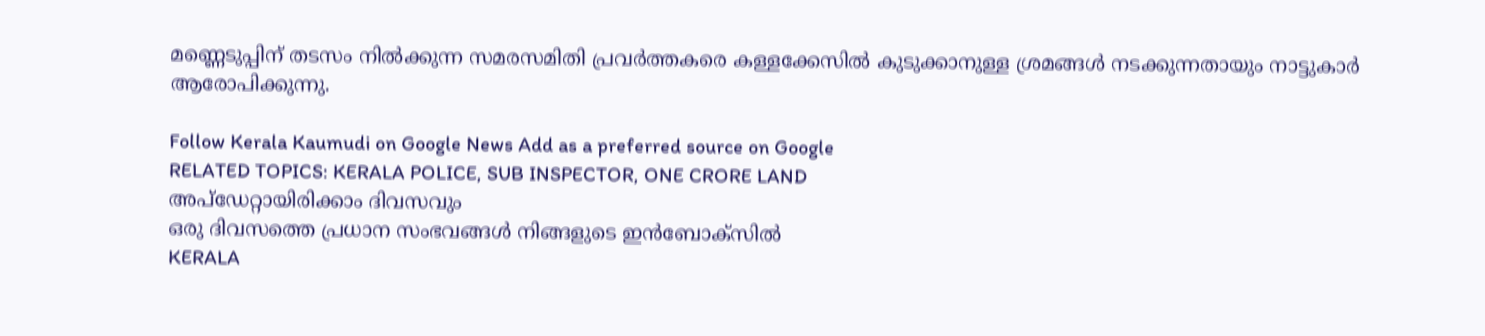മണ്ണെടുപ്പിന് തടസം നിൽക്കുന്ന സമരസമിതി പ്രവർത്തകരെ കള്ളക്കേസിൽ കുടുക്കാനുള്ള ശ്രമങ്ങൾ നടക്കുന്നതായും നാട്ടുകാർ ആരോപിക്കുന്നു.

Follow Kerala Kaumudi on Google News Add as a preferred source on Google
RELATED TOPICS: KERALA POLICE, SUB INSPECTOR, ONE CRORE LAND
അപ്ഡേറ്റായിരിക്കാം ദിവസവും
ഒരു ദിവസത്തെ പ്രധാന സംഭവങ്ങൾ നിങ്ങളുടെ ഇൻബോക്സിൽ
KERALA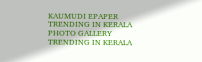KAUMUDI EPAPER
TRENDING IN KERALA
PHOTO GALLERY
TRENDING IN KERALA